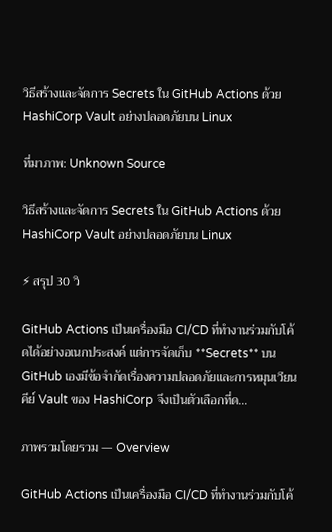วิธีสร้างและจัดการ Secrets ใน GitHub Actions ด้วย HashiCorp Vault อย่างปลอดภัยบน Linux

ที่มาภาพ: Unknown Source

วิธีสร้างและจัดการ Secrets ใน GitHub Actions ด้วย HashiCorp Vault อย่างปลอดภัยบน Linux

⚡ สรุป 30 วิ

GitHub Actions เป็นเครื่องมือ CI/CD ที่ทำงานร่วมกับโค้ดได้อย่างอเนกประสงค์ แต่การจัดเก็บ **Secrets** บน GitHub เองมีข้อจำกัดเรื่องความปลอดภัยและการหมุนเวียนคีย์ Vault ของ HashiCorp จึงเป็นตัวเลือกที่ด…

ภาพรวมโดยรวม — Overview

GitHub Actions เป็นเครื่องมือ CI/CD ที่ทำงานร่วมกับโค้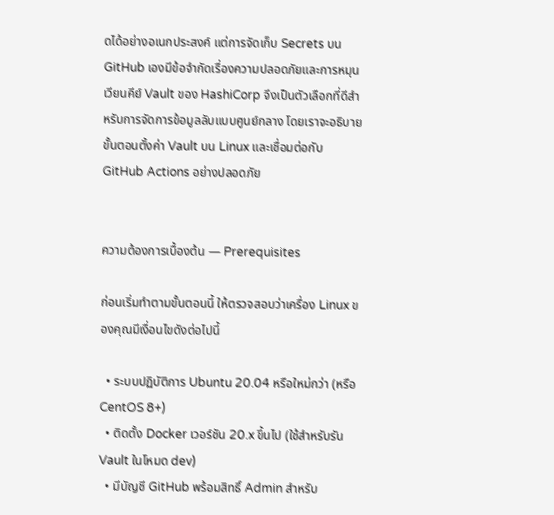ดได้อย่างอเนกประสงค์ แต่การจัดเก็บ Secrets บน GitHub เองมีข้อจำกัดเรื่องความปลอดภัยและการหมุนเวียนคีย์ Vault ของ HashiCorp จึงเป็นตัวเลือกที่ดีสำหรับการจัดการข้อมูลลับแบบศูนย์กลาง โดยเราจะอธิบายขั้นตอนตั้งค่า Vault บน Linux และเชื่อมต่อกับ GitHub Actions อย่างปลอดภัย


ความต้องการเบื้องต้น — Prerequisites

ก่อนเริ่มทำตามขั้นตอนนี้ ให้ตรวจสอบว่าเครื่อง Linux ของคุณมีเงื่อนไขดังต่อไปนี้

  • ระบบปฏิบัติการ Ubuntu 20.04 หรือใหม่กว่า (หรือ CentOS 8+)
  • ติดตั้ง Docker เวอร์ชัน 20.x ขึ้นไป (ใช้สำหรับรัน Vault ในโหมด dev)
  • มีบัญชี GitHub พร้อมสิทธิ์ Admin สำหรับ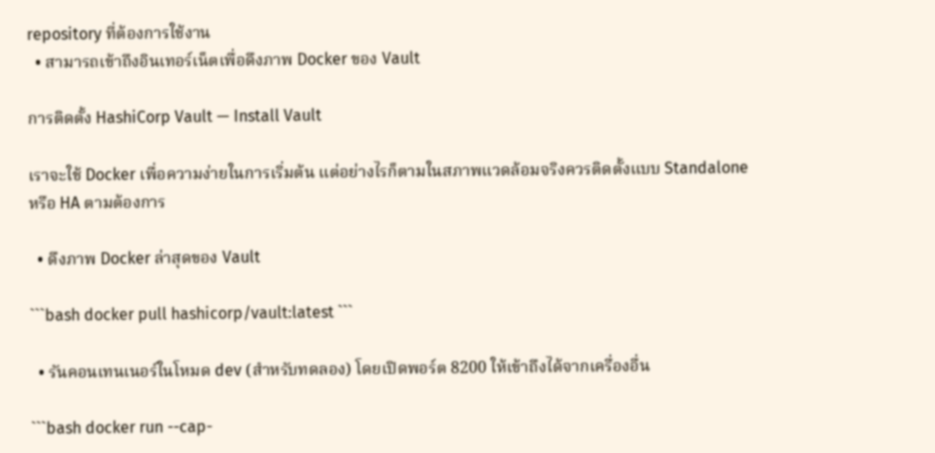repository ที่ต้องการใช้งาน
  • สามารถเข้าถึงอินเทอร์เน็ตเพื่อดึงภาพ Docker ของ Vault

การติดตั้ง HashiCorp Vault — Install Vault

เราจะใช้ Docker เพื่อความง่ายในการเริ่มต้น แต่อย่างไรก็ตามในสภาพแวดล้อมจริงควรติดตั้งแบบ Standalone หรือ HA ตามต้องการ

  • ดึงภาพ Docker ล่าสุดของ Vault

```bash docker pull hashicorp/vault:latest ```

  • รันคอนเทนเนอร์ในโหมด dev (สำหรับทดลอง) โดยเปิดพอร์ต 8200 ให้เข้าถึงได้จากเครื่องอื่น

```bash docker run --cap-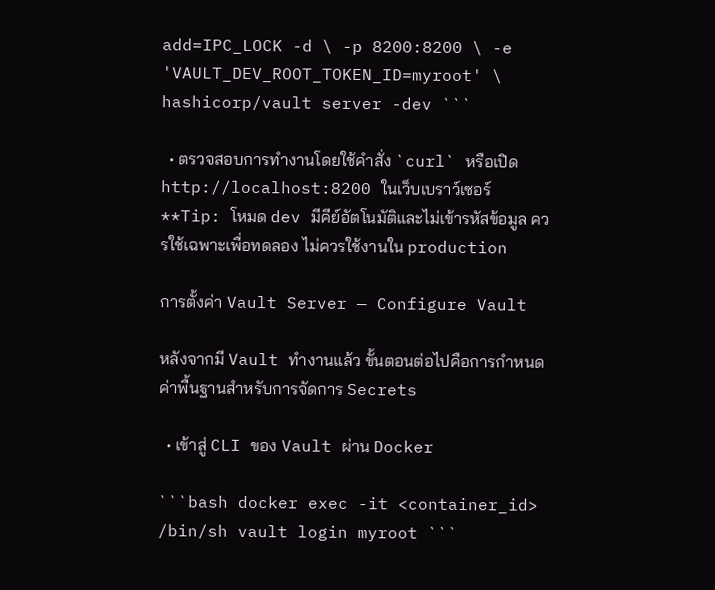add=IPC_LOCK -d \ -p 8200:8200 \ -e 'VAULT_DEV_ROOT_TOKEN_ID=myroot' \ hashicorp/vault server -dev ```

  • ตรวจสอบการทำงานโดยใช้คำสั่ง `curl` หรือเปิด http://localhost:8200 ในเว็บเบราว์เซอร์
**Tip: โหมด dev มีคีย์อัตโนมัติและไม่เข้ารหัสข้อมูล ควรใช้เฉพาะเพื่อทดลอง ไม่ควรใช้งานใน production

การตั้งค่า Vault Server — Configure Vault

หลังจากมี Vault ทำงานแล้ว ขั้นตอนต่อไปคือการกำหนดค่าพื้นฐานสำหรับการจัดการ Secrets

  • เข้าสู่ CLI ของ Vault ผ่าน Docker

```bash docker exec -it <container_id> /bin/sh vault login myroot ```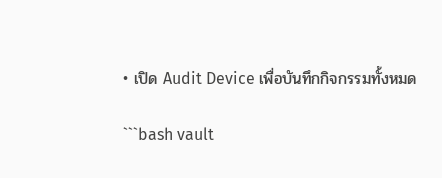• เปิด Audit Device เพื่อบันทึกกิจกรรมทั้งหมด

```bash vault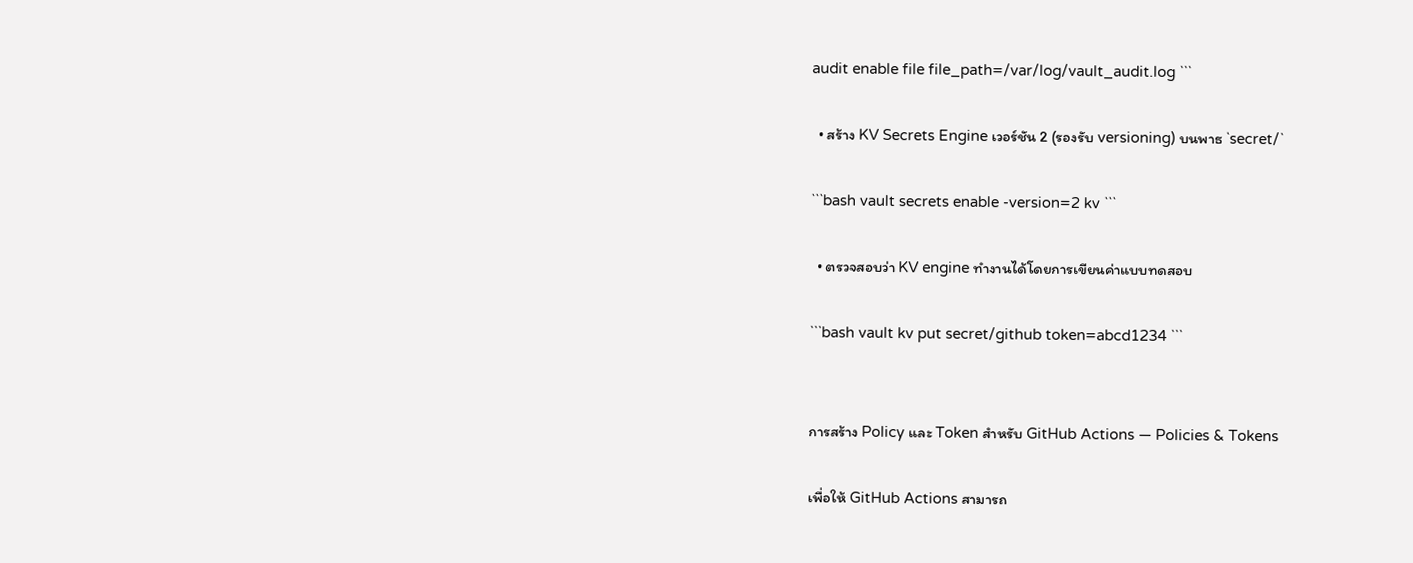audit enable file file_path=/var/log/vault_audit.log ```

  • สร้าง KV Secrets Engine เวอร์ชัน 2 (รองรับ versioning) บนพาธ `secret/`

```bash vault secrets enable -version=2 kv ```

  • ตรวจสอบว่า KV engine ทำงานได้โดยการเขียนค่าแบบทดสอบ

```bash vault kv put secret/github token=abcd1234 ```


การสร้าง Policy และ Token สำหรับ GitHub Actions — Policies & Tokens

เพื่อให้ GitHub Actions สามารถ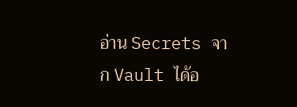อ่าน Secrets จาก Vault ได้อ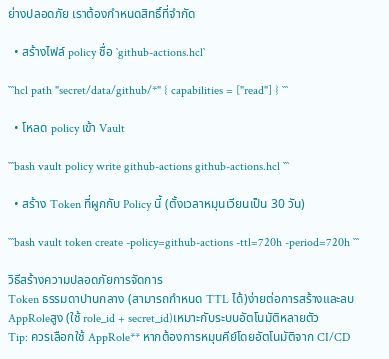ย่างปลอดภัย เราต้องกำหนดสิทธิ์ที่จำกัด

  • สร้างไฟล์ policy ชื่อ `github-actions.hcl`

```hcl path "secret/data/github/*" { capabilities = ["read"] } ```

  • โหลด policy เข้า Vault

```bash vault policy write github-actions github-actions.hcl ```

  • สร้าง Token ที่ผูกกับ Policy นี้ (ตั้งเวลาหมุนเวียนเป็น 30 วัน)

```bash vault token create -policy=github-actions -ttl=720h -period=720h ```

วิธีสร้างความปลอดภัยการจัดการ
Token ธรรมดาปานกลาง (สามารถกำหนด TTL ได้)ง่ายต่อการสร้างและลบ
AppRoleสูง (ใช้ role_id + secret_id)เหมาะกับระบบอัตโนมัติหลายตัว
Tip: ควรเลือกใช้ AppRole** หากต้องการหมุนคีย์โดยอัตโนมัติจาก CI/CD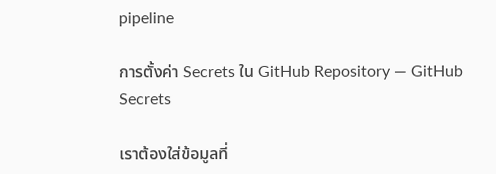pipeline

การตั้งค่า Secrets ใน GitHub Repository — GitHub Secrets

เราต้องใส่ข้อมูลที่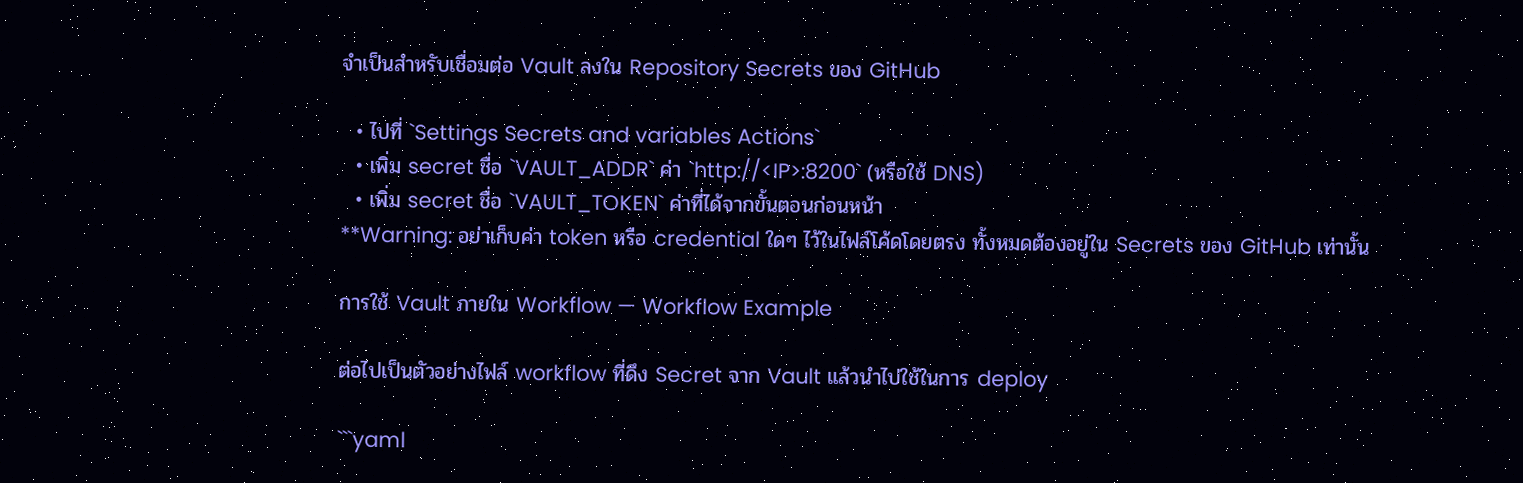จำเป็นสำหรับเชื่อมต่อ Vault ลงใน Repository Secrets ของ GitHub

  • ไปที่ `Settings Secrets and variables Actions`
  • เพิ่ม secret ชื่อ `VAULT_ADDR` ค่า `http://<IP>:8200` (หรือใช้ DNS)
  • เพิ่ม secret ชื่อ `VAULT_TOKEN` ค่าที่ได้จากขั้นตอนก่อนหน้า
**Warning: อย่าเก็บค่า token หรือ credential ใดๆ ไว้ในไฟล์โค้ดโดยตรง ทั้งหมดต้องอยู่ใน Secrets ของ GitHub เท่านั้น

การใช้ Vault ภายใน Workflow — Workflow Example

ต่อไปเป็นตัวอย่างไฟล์ workflow ที่ดึง Secret จาก Vault แล้วนำไปใช้ในการ deploy

```yaml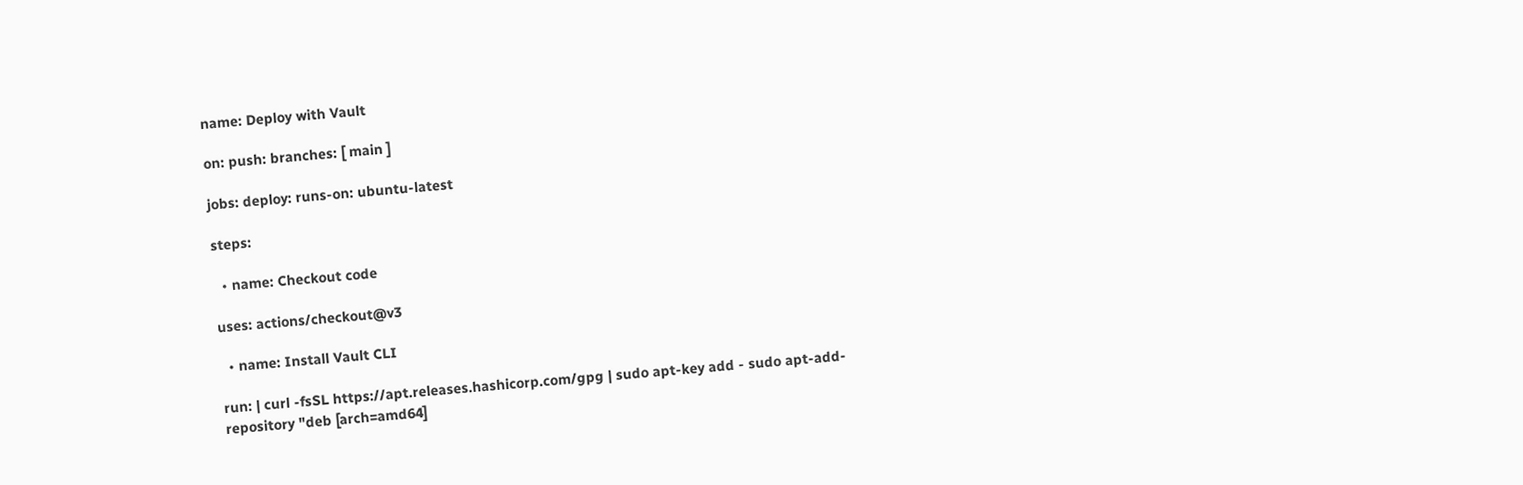name: Deploy with Vault

on: push: branches: [ main ]

jobs: deploy: runs-on: ubuntu-latest

steps:

  • name: Checkout code

uses: actions/checkout@v3

  • name: Install Vault CLI

run: | curl -fsSL https://apt.releases.hashicorp.com/gpg | sudo apt-key add - sudo apt-add-repository "deb [arch=amd64]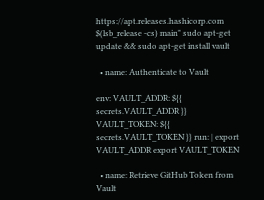https://apt.releases.hashicorp.com $(lsb_release -cs) main" sudo apt-get update && sudo apt-get install vault

  • name: Authenticate to Vault

env: VAULT_ADDR: ${{ secrets.VAULT_ADDR }} VAULT_TOKEN: ${{ secrets.VAULT_TOKEN }} run: | export VAULT_ADDR export VAULT_TOKEN

  • name: Retrieve GitHub Token from Vault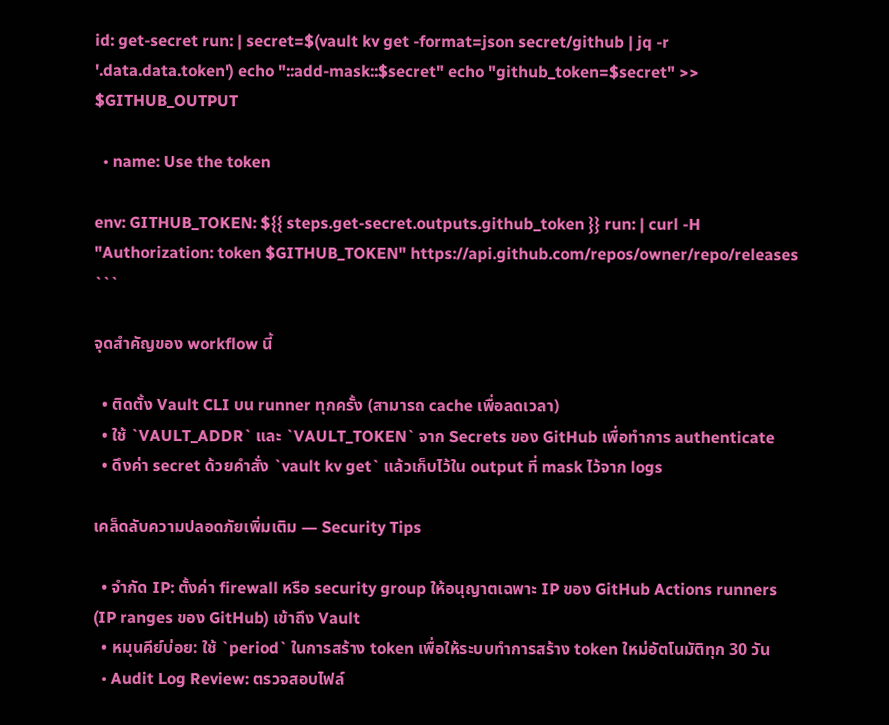id: get-secret run: | secret=$(vault kv get -format=json secret/github | jq -r '.data.data.token') echo "::add-mask::$secret" echo "github_token=$secret" >> $GITHUB_OUTPUT

  • name: Use the token

env: GITHUB_TOKEN: ${{ steps.get-secret.outputs.github_token }} run: | curl -H "Authorization: token $GITHUB_TOKEN" https://api.github.com/repos/owner/repo/releases ```

จุดสำคัญของ workflow นี้

  • ติดตั้ง Vault CLI บน runner ทุกครั้ง (สามารถ cache เพื่อลดเวลา)
  • ใช้ `VAULT_ADDR` และ `VAULT_TOKEN` จาก Secrets ของ GitHub เพื่อทำการ authenticate
  • ดึงค่า secret ด้วยคำสั่ง `vault kv get` แล้วเก็บไว้ใน output ที่ mask ไว้จาก logs

เคล็ดลับความปลอดภัยเพิ่มเติม — Security Tips

  • จำกัด IP: ตั้งค่า firewall หรือ security group ให้อนุญาตเฉพาะ IP ของ GitHub Actions runners (IP ranges ของ GitHub) เข้าถึง Vault
  • หมุนคีย์บ่อย: ใช้ `period` ในการสร้าง token เพื่อให้ระบบทำการสร้าง token ใหม่อัตโนมัติทุก 30 วัน
  • Audit Log Review: ตรวจสอบไฟล์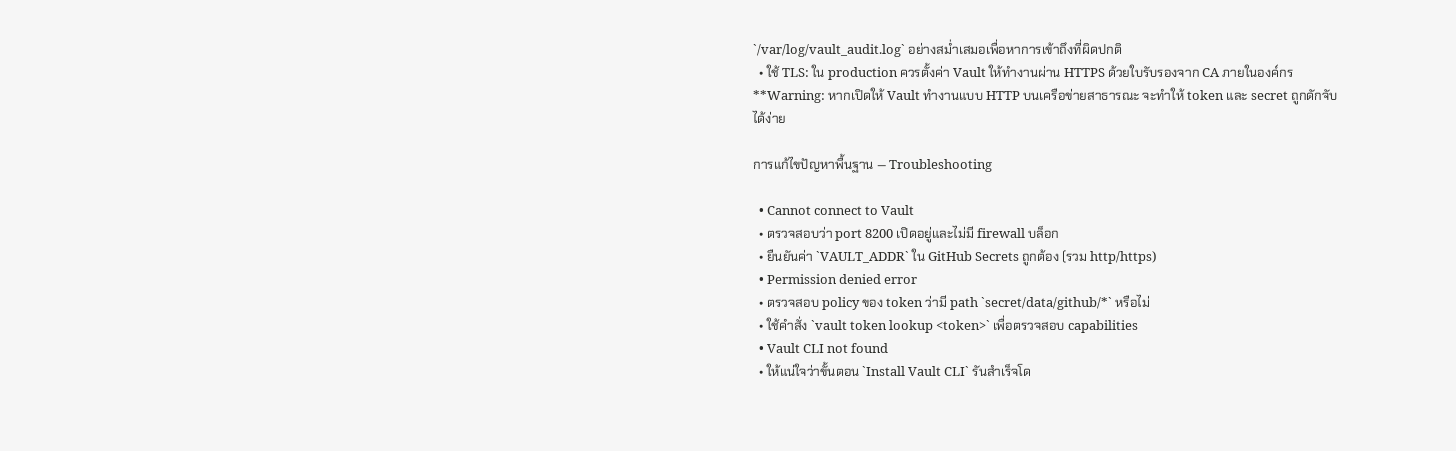`/var/log/vault_audit.log` อย่างสม่ำเสมอเพื่อหาการเข้าถึงที่ผิดปกติ
  • ใช้ TLS: ใน production ควรตั้งค่า Vault ให้ทำงานผ่าน HTTPS ด้วยใบรับรองจาก CA ภายในองค์กร
**Warning: หากเปิดให้ Vault ทำงานแบบ HTTP บนเครือข่ายสาธารณะ จะทำให้ token และ secret ถูกดักจับได้ง่าย

การแก้ไขปัญหาพื้นฐาน — Troubleshooting

  • Cannot connect to Vault
  • ตรวจสอบว่า port 8200 เปิดอยู่และไม่มี firewall บล็อก
  • ยืนยันค่า `VAULT_ADDR` ใน GitHub Secrets ถูกต้อง (รวม http/https)
  • Permission denied error
  • ตรวจสอบ policy ของ token ว่ามี path `secret/data/github/*` หรือไม่
  • ใช้คำสั่ง `vault token lookup <token>` เพื่อตรวจสอบ capabilities
  • Vault CLI not found
  • ให้แน่ใจว่าขั้นตอน `Install Vault CLI` รันสำเร็จโด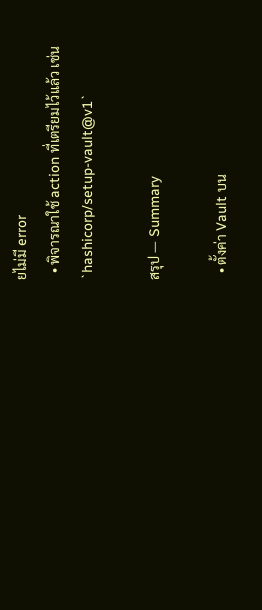ยไม่มี error
  • พิจารณาใช้ action ที่เตรียมไว้แล้ว เช่น `hashicorp/setup-vault@v1`

สรุป — Summary

  • ตั้งค่า Vault บน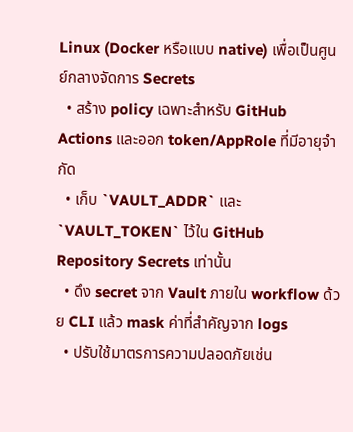Linux (Docker หรือแบบ native) เพื่อเป็นศูนย์กลางจัดการ Secrets
  • สร้าง policy เฉพาะสำหรับ GitHub Actions และออก token/AppRole ที่มีอายุจำกัด
  • เก็บ `VAULT_ADDR` และ `VAULT_TOKEN` ไว้ใน GitHub Repository Secrets เท่านั้น
  • ดึง secret จาก Vault ภายใน workflow ด้วย CLI แล้ว mask ค่าที่สำคัญจาก logs
  • ปรับใช้มาตรการความปลอดภัยเช่น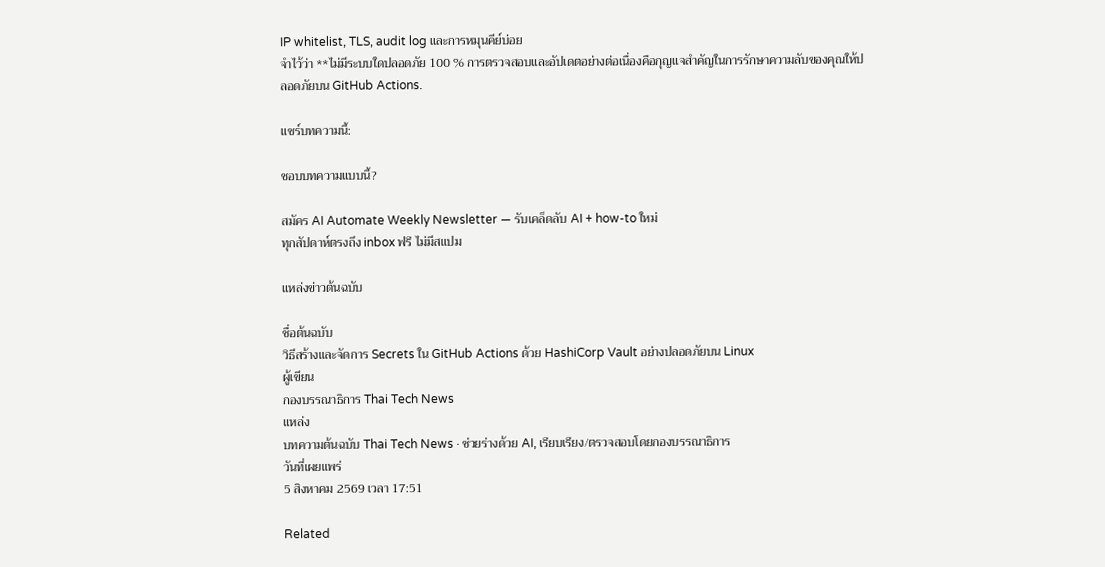IP whitelist, TLS, audit log และการหมุนคีย์บ่อย
จำไว้ว่า **ไม่มีระบบใดปลอดภัย 100 % การตรวจสอบและอัปเดตอย่างต่อเนื่องคือกุญแจสำคัญในการรักษาความลับของคุณให้ปลอดภัยบน GitHub Actions.

แชร์บทความนี้:

ชอบบทความแบบนี้?

สมัคร AI Automate Weekly Newsletter — รับเคล็ดลับ AI + how-to ใหม่
ทุกสัปดาห์ตรงถึง inbox ฟรี ไม่มีสแปม

แหล่งข่าวต้นฉบับ

ชื่อต้นฉบับ
วิธีสร้างและจัดการ Secrets ใน GitHub Actions ด้วย HashiCorp Vault อย่างปลอดภัยบน Linux
ผู้เขียน
กองบรรณาธิการ Thai Tech News
แหล่ง
บทความต้นฉบับ Thai Tech News · ช่วยร่างด้วย AI, เรียบเรียง/ตรวจสอบโดยกองบรรณาธิการ
วันที่เผยแพร่
5 สิงหาคม 2569 เวลา 17:51

Related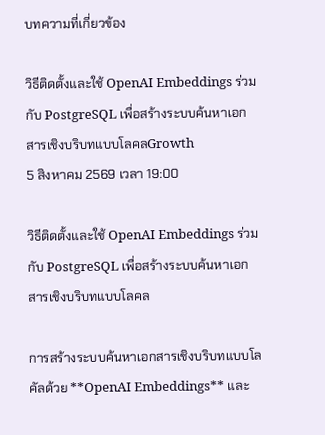บทความที่เกี่ยวข้อง

วิธีติดตั้งและใช้ OpenAI Embeddings ร่วมกับ PostgreSQL เพื่อสร้างระบบค้นหาเอกสารเชิงบริบทแบบโลคลGrowth
5 สิงหาคม 2569 เวลา 19:00

วิธีติดตั้งและใช้ OpenAI Embeddings ร่วมกับ PostgreSQL เพื่อสร้างระบบค้นหาเอกสารเชิงบริบทแบบโลคล

การสร้างระบบค้นหาเอกสารเชิงบริบทแบบโลคัลด้วย **OpenAI Embeddings** และ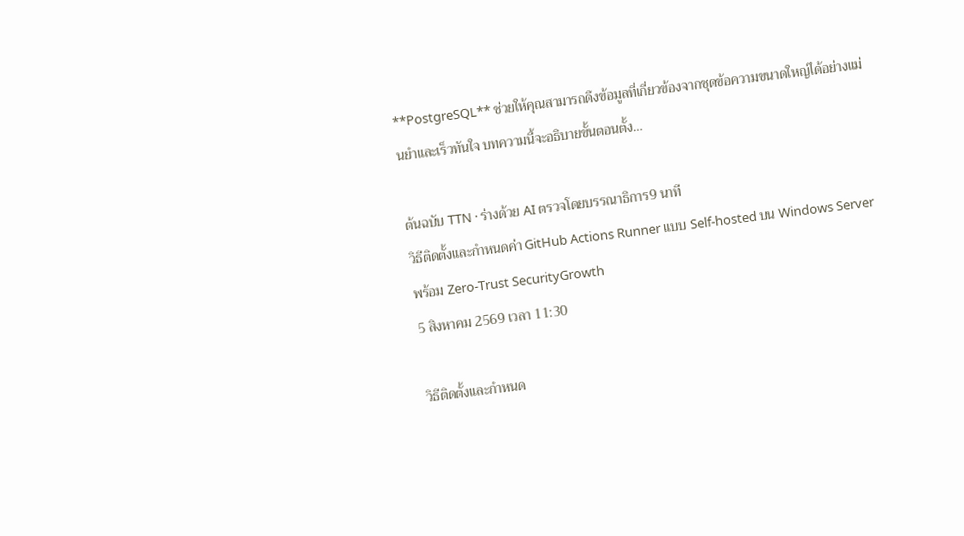**PostgreSQL** ช่วยให้คุณสามารถดึงข้อมูลที่เกี่ยวข้องจากชุดข้อความขนาดใหญ่ได้อย่างแม่นยำและเร็วทันใจ บทความนี้จะอธิบายขั้นตอนตั้ง…

ต้นฉบับ TTN · ร่างด้วย AI ตรวจโดยบรรณาธิการ9 นาที
วิธีติดตั้งและกำหนดค่า GitHub Actions Runner แบบ Self‑hosted บน Windows Server พร้อม Zero‑Trust SecurityGrowth
5 สิงหาคม 2569 เวลา 11:30

วิธีติดตั้งและกำหนด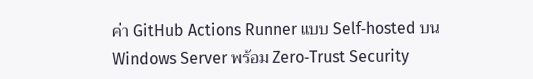ค่า GitHub Actions Runner แบบ Self‑hosted บน Windows Server พร้อม Zero‑Trust Security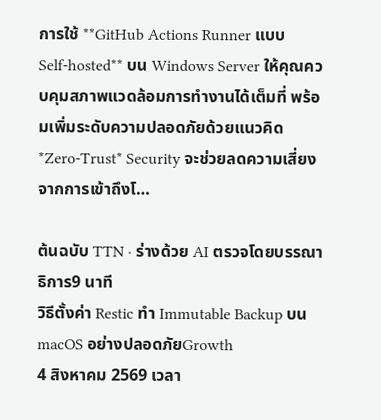การใช้ **GitHub Actions Runner แบบ Self‑hosted** บน Windows Server ให้คุณควบคุมสภาพแวดล้อมการทำงานได้เต็มที่ พร้อมเพิ่มระดับความปลอดภัยด้วยแนวคิด *Zero‑Trust* Security จะช่วยลดความเสี่ยงจากการเข้าถึงโ…

ต้นฉบับ TTN · ร่างด้วย AI ตรวจโดยบรรณาธิการ9 นาที
วิธีตั้งค่า Restic ทำ Immutable Backup บน macOS อย่างปลอดภัยGrowth
4 สิงหาคม 2569 เวลา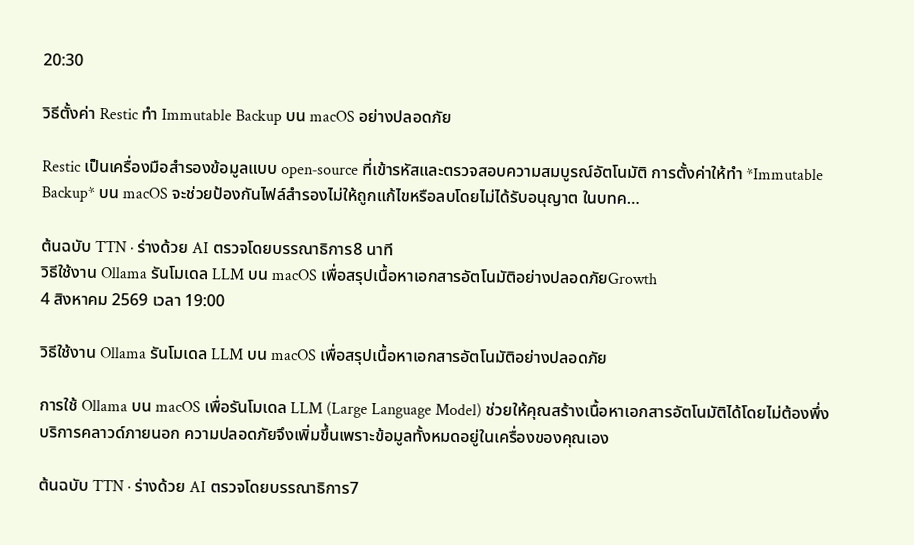20:30

วิธีตั้งค่า Restic ทำ Immutable Backup บน macOS อย่างปลอดภัย

Restic เป็นเครื่องมือสำรองข้อมูลแบบ open‑source ที่เข้ารหัสและตรวจสอบความสมบูรณ์อัตโนมัติ การตั้งค่าให้ทำ *Immutable Backup* บน macOS จะช่วยป้องกันไฟล์สำรองไม่ให้ถูกแก้ไขหรือลบโดยไม่ได้รับอนุญาต ในบทค…

ต้นฉบับ TTN · ร่างด้วย AI ตรวจโดยบรรณาธิการ8 นาที
วิธีใช้งาน Ollama รันโมเดล LLM บน macOS เพื่อสรุปเนื้อหาเอกสารอัตโนมัติอย่างปลอดภัยGrowth
4 สิงหาคม 2569 เวลา 19:00

วิธีใช้งาน Ollama รันโมเดล LLM บน macOS เพื่อสรุปเนื้อหาเอกสารอัตโนมัติอย่างปลอดภัย

การใช้ Ollama บน macOS เพื่อรันโมเดล LLM (Large Language Model) ช่วยให้คุณสร้างเนื้อหาเอกสารอัตโนมัติได้โดยไม่ต้องพึ่งบริการคลาวด์ภายนอก ความปลอดภัยจึงเพิ่มขึ้นเพราะข้อมูลทั้งหมดอยู่ในเครื่องของคุณเอง

ต้นฉบับ TTN · ร่างด้วย AI ตรวจโดยบรรณาธิการ7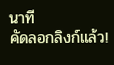นาที
คัดลอกลิงก์แล้ว!